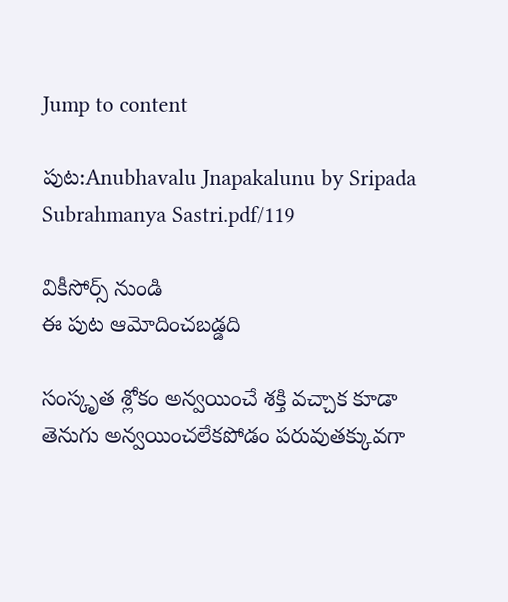Jump to content

పుట:Anubhavalu Jnapakalunu by Sripada Subrahmanya Sastri.pdf/119

వికీసోర్స్ నుండి
ఈ పుట ఆమోదించబడ్డది

సంస్కృత శ్లోకం అన్వయించే శక్తి వచ్చాక కూడా తెనుగు అన్వయించలేకపోడం పరువుతక్కువగా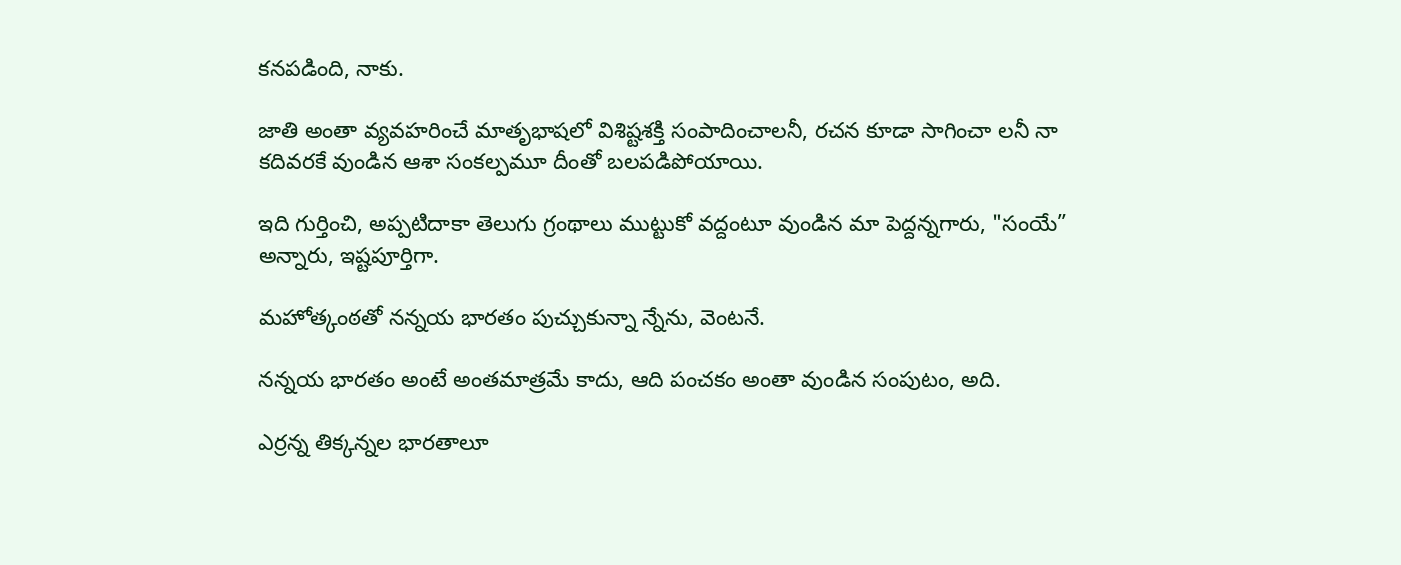కనపడింది, నాకు.

జాతి అంతా వ్యవహరించే మాతృభాషలో విశిష్టశక్తి సంపాదించాలనీ, రచన కూడా సాగించా లనీ నా కదివరకే వుండిన ఆశా సంకల్పమూ దీంతో బలపడిపోయాయి.

ఇది గుర్తించి, అప్పటిదాకా తెలుగు గ్రంథాలు ముట్టుకో వద్దంటూ వుండిన మా పెద్దన్నగారు, "సంయే” అన్నారు, ఇష్టపూర్తిగా.

మహోత్కంఠతో నన్నయ భారతం పుచ్చుకున్నా న్నేను, వెంటనే.

నన్నయ భారతం అంటే అంతమాత్రమే కాదు, ఆది పంచకం అంతా వుండిన సంపుటం, అది.

ఎర్రన్న తిక్కన్నల భారతాలూ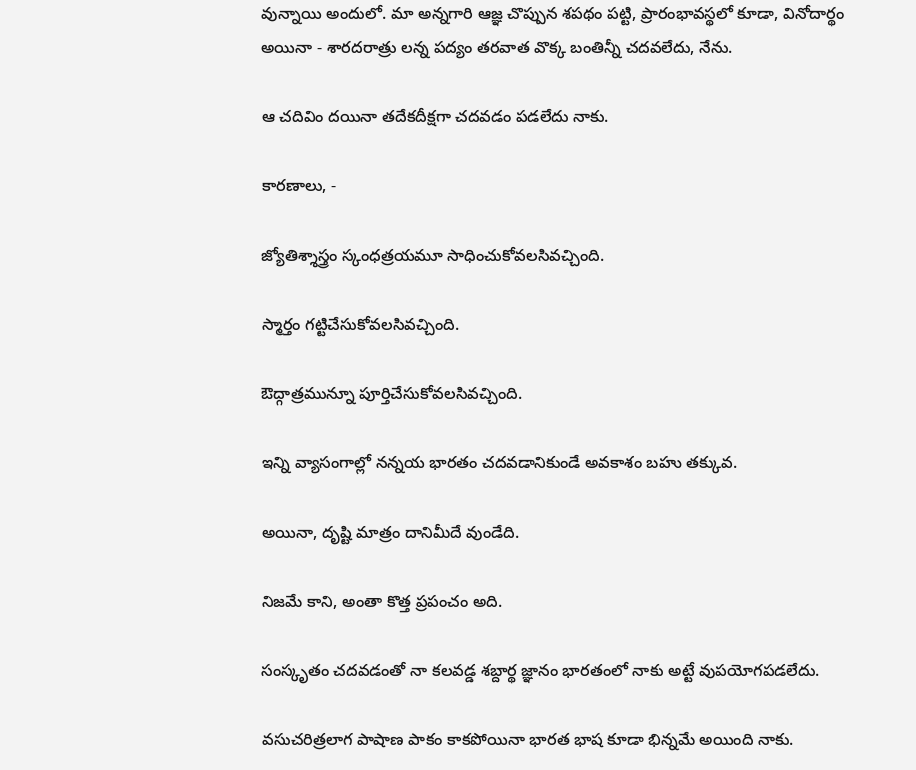వున్నాయి అందులో. మా అన్నగారి ఆజ్ఞ చొప్పున శపథం పట్టి, ప్రారంభావస్థలో కూడా, వినోదార్థం అయినా - శారదరాత్రు లన్న పద్యం తరవాత వొక్క బంతిన్నీ చదవలేదు, నేను.

ఆ చదివిం దయినా తదేకదీక్షగా చదవడం పడలేదు నాకు.

కారణాలు, -

జ్యోతిశ్శాస్త్రం స్కంధత్రయమూ సాధించుకోవలసివచ్చింది.

స్మార్తం గట్టిచేసుకోవలసివచ్చింది.

ఔద్గాత్రమున్నూ పూర్తిచేసుకోవలసివచ్చింది.

ఇన్ని వ్యాసంగాల్లో నన్నయ భారతం చదవడానికుండే అవకాశం బహు తక్కువ.

అయినా, దృష్టి మాత్రం దానిమీదే వుండేది.

నిజమే కాని, అంతా కొత్త ప్రపంచం అది.

సంస్కృతం చదవడంతో నా కలవడ్డ శబ్దార్థ జ్ఞానం భారతంలో నాకు అట్టే వుపయోగపడలేదు.

వసుచరిత్రలాగ పాషాణ పాకం కాకపోయినా భారత భాష కూడా భిన్నమే అయింది నాకు.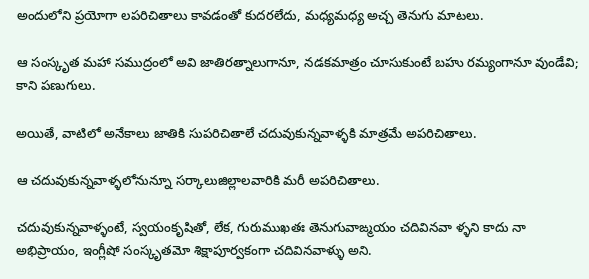అందులోని ప్రయోగా లపరిచితాలు కావడంతో కుదరలేదు, మధ్యమధ్య అచ్చ తెనుగు మాటలు.

ఆ సంస్కృత మహా సముద్రంలో అవి జాతిరత్నాలుగానూ, నడకమాత్రం చూసుకుంటే బహు రమ్యంగానూ వుండేవి; కాని పణుగులు.

అయితే, వాటిలో అనేకాలు జాతికి సుపరిచితాలే చదువుకున్నవాళ్ళకి మాత్రమే అపరిచితాలు.

ఆ చదువుకున్నవాళ్ళలోనున్నూ సర్కాలుజిల్లాలవారికి మరీ అపరిచితాలు.

చదువుకున్నవాళ్ళంటే, స్వయంకృషితో, లేక, గురుముఖతః తెనుగువాఙ్మయం చదివినవా ళ్ళని కాదు నా అభిప్రాయం, ఇంగ్లీషో సంస్కృతమో శిక్షాపూర్వకంగా చదివినవాళ్ళు అని.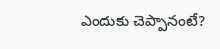ఎందుకు చెప్పానంటే?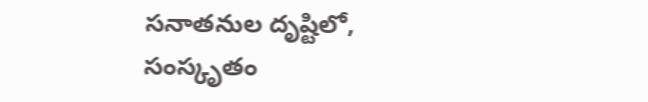సనాతనుల దృష్టిలో, సంస్కృతం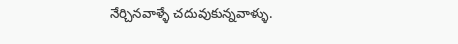నేర్చినవాళ్ళే చదువుకున్నవాళ్ళు.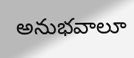అనుభవాలూ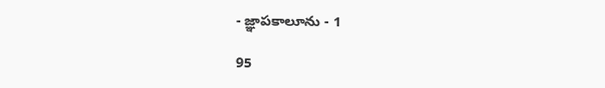- జ్ఞాపకాలూను - 1

95